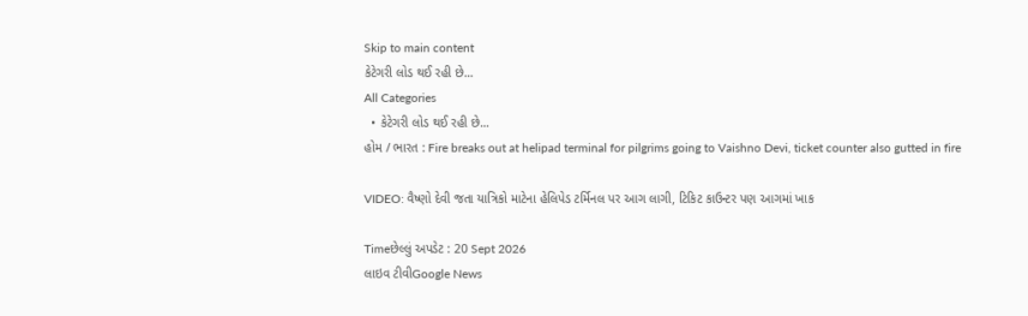Skip to main content
કેટેગરી લોડ થઈ રહી છે...
All Categories
  • કેટેગરી લોડ થઈ રહી છે...
હોમ / ભારત : Fire breaks out at helipad terminal for pilgrims going to Vaishno Devi, ticket counter also gutted in fire

VIDEO: વૈષ્ણો દેવી જતા યાત્રિકો માટેના હેલિપેડ ટર્મિનલ પર આગ લાગી, ટિકિટ કાઉન્ટર પણ આગમાં ખાક

Timeછેલ્લું અપડેટ : 20 Sept 2026
લાઇવ ટીવીGoogle News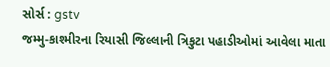સોર્સ : gstv
જમ્મુ-કાશ્મીરના રિયાસી જિલ્લાની ત્રિકુટા પહાડીઓમાં આવેલા માતા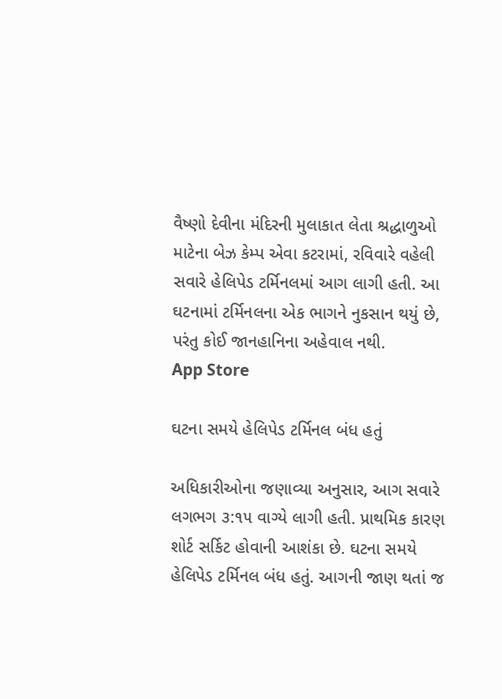વૈષ્ણો દેવીના મંદિરની મુલાકાત લેતા શ્રદ્ધાળુઓ માટેના બેઝ કેમ્પ એવા કટરામાં, રવિવારે વહેલી સવારે હેલિપેડ ટર્મિનલમાં આગ લાગી હતી. આ ઘટનામાં ટર્મિનલના એક ભાગને નુકસાન થયું છે, પરંતુ કોઈ જાનહાનિના અહેવાલ નથી.
App Store

ઘટના સમયે હેલિપેડ ટર્મિનલ બંધ હતું

અધિકારીઓના જણાવ્યા અનુસાર, આગ સવારે લગભગ ૩:૧૫ વાગ્યે લાગી હતી. પ્રાથમિક કારણ શોર્ટ સર્કિટ હોવાની આશંકા છે. ઘટના સમયે હેલિપેડ ટર્મિનલ બંધ હતું. આગની જાણ થતાં જ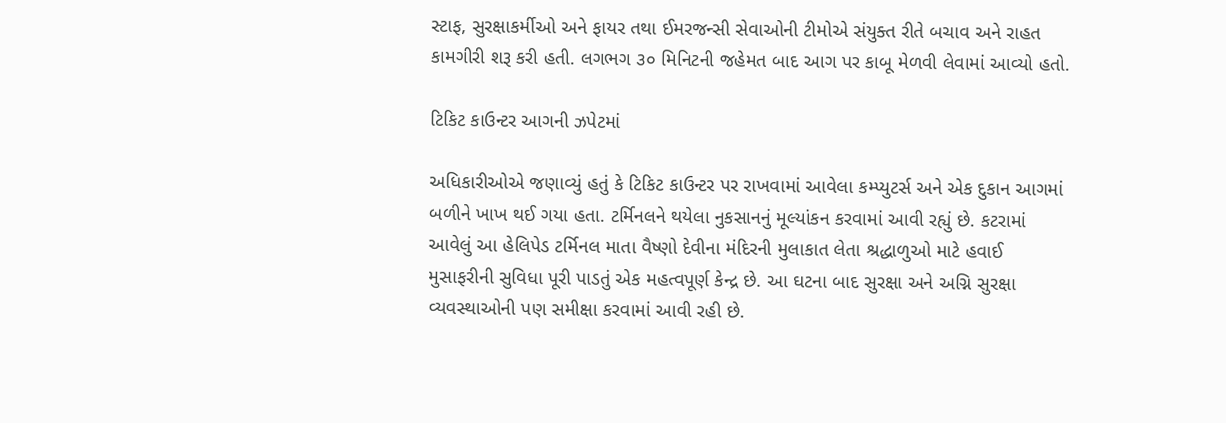સ્ટાફ, સુરક્ષાકર્મીઓ અને ફાયર તથા ઈમરજન્સી સેવાઓની ટીમોએ સંયુક્ત રીતે બચાવ અને રાહત કામગીરી શરૂ કરી હતી. લગભગ ૩૦ મિનિટની જહેમત બાદ આગ પર કાબૂ મેળવી લેવામાં આવ્યો હતો.

ટિકિટ કાઉન્ટર આગની ઝપેટમાં

અધિકારીઓએ જણાવ્યું હતું કે ટિકિટ કાઉન્ટર પર રાખવામાં આવેલા કમ્પ્યુટર્સ અને એક દુકાન આગમાં બળીને ખાખ થઈ ગયા હતા. ટર્મિનલને થયેલા નુકસાનનું મૂલ્યાંકન કરવામાં આવી રહ્યું છે. કટરામાં આવેલું આ હેલિપેડ ટર્મિનલ માતા વૈષ્ણો દેવીના મંદિરની મુલાકાત લેતા શ્રદ્ધાળુઓ માટે હવાઈ મુસાફરીની સુવિધા પૂરી પાડતું એક મહત્વપૂર્ણ કેન્દ્ર છે. આ ઘટના બાદ સુરક્ષા અને અગ્નિ સુરક્ષા વ્યવસ્થાઓની પણ સમીક્ષા કરવામાં આવી રહી છે.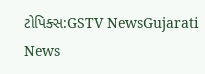ટોપિક્સ:GSTV NewsGujarati News